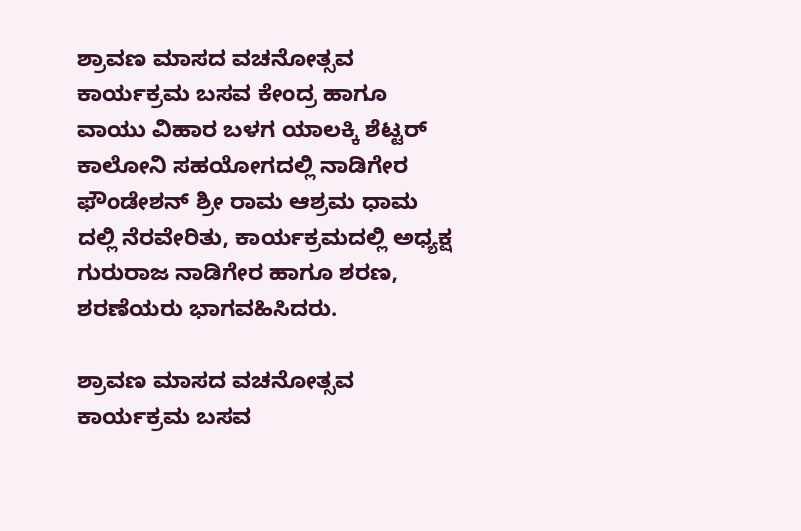ಶ್ರಾವಣ ಮಾಸದ ವಚನೋತ್ಸವ ಕಾರ್ಯಕ್ರಮ ಬಸವ ಕೇಂದ್ರ ಹಾಗೂ ವಾಯು ವಿಹಾರ ಬಳಗ ಯಾಲಕ್ಕಿ ಶೆಟ್ಟರ್ ಕಾಲೋನಿ ಸಹಯೋಗದಲ್ಲಿ ನಾಡಿಗೇರ ಫೌಂಡೇಶನ್ ಶ್ರೀ ರಾಮ ಆಶ್ರಮ ಧಾಮ ದಲ್ಲಿ ನೆರವೇರಿತು, ಕಾರ್ಯಕ್ರಮದಲ್ಲಿ ಅಧ್ಯಕ್ಷ ಗುರುರಾಜ ನಾಡಿಗೇರ ಹಾಗೂ ಶರಣ, ಶರಣೆಯರು ಭಾಗವಹಿಸಿದರು.

ಶ್ರಾವಣ ಮಾಸದ ವಚನೋತ್ಸವ ಕಾರ್ಯಕ್ರಮ ಬಸವ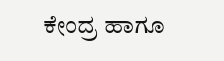ಕೇಂದ್ರ ಹಾಗೂ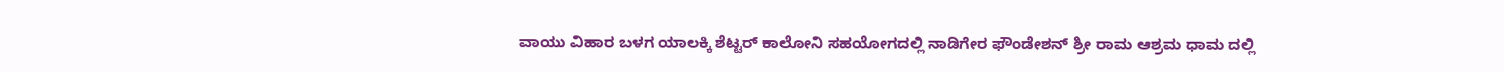ವಾಯು ವಿಹಾರ ಬಳಗ ಯಾಲಕ್ಕಿ ಶೆಟ್ಟರ್ ಕಾಲೋನಿ ಸಹಯೋಗದಲ್ಲಿ ನಾಡಿಗೇರ ಫೌಂಡೇಶನ್ ಶ್ರೀ ರಾಮ ಆಶ್ರಮ ಧಾಮ ದಲ್ಲಿ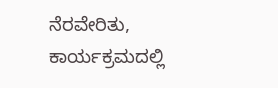ನೆರವೇರಿತು, ಕಾರ್ಯಕ್ರಮದಲ್ಲಿ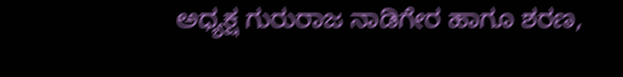ಅಧ್ಯಕ್ಷ ಗುರುರಾಜ ನಾಡಿಗೇರ ಹಾಗೂ ಶರಣ,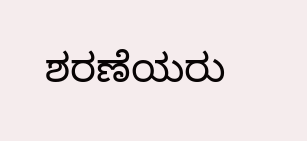ಶರಣೆಯರು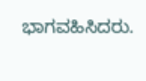ಭಾಗವಹಿಸಿದರು.